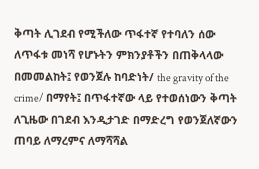ቅጣት ሊገደብ የሚችለው ጥፋተኛ የተባለን ሰው ለጥፋቱ መነሻ የሆኑትን ምክንያቶችን በጠቅላላው በመመልከት፤ የወንጀሉ ከባድነት/ the gravity of the crime/ በማየት፤ በጥፋተኛው ላይ የተወሰነውን ቅጣት ለጊዜው በገደብ እንዲታገድ በማድረግ የወንጀለኛውን ጠባይ ለማረምና ለማሻሻል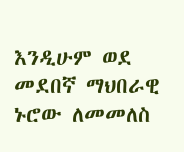እንዲሁም ወደ መደበኛ ማህበራዊ ኑሮው ለመመለስ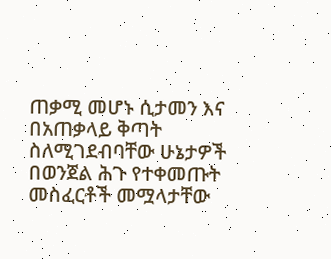ጠቃሚ መሆኑ ሲታመን እና በአጠቃላይ ቅጣት ስለሚገደብባቸው ሁኔታዎች በወንጀል ሕጉ የተቀመጡት መስፈርቶች መሟላታቸው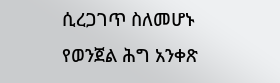ሲረጋገጥ ስለመሆኑ
የወንጀል ሕግ አንቀጽ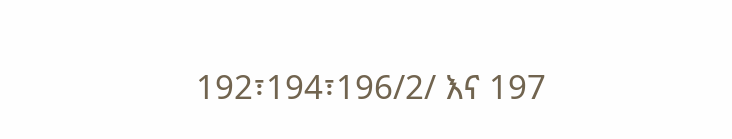192፣194፣196/2/ እና 197